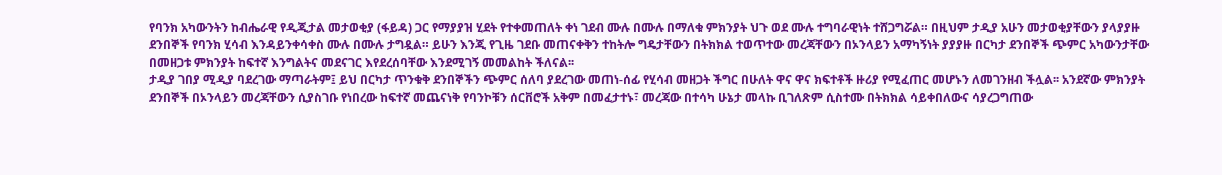የባንክ አካውንትን ከብሔራዊ የዲጂታል መታወቂያ (ፋይዳ) ጋር የማያያዝ ሂደት የተቀመጠለት ቀነ ገደብ ሙሉ በሙሉ በማለቁ ምክንያት ህጉ ወደ ሙሉ ተግባራዊነት ተሸጋግሯል። በዚህም ታዲያ አሁን መታወቂያቸውን ያላያያዙ ደንበኞች የባንክ ሂሳብ እንዳይንቀሳቀስ ሙሉ በሙሉ ታግዷል። ይሁን እንጂ የጊዜ ገደቡ መጠናቀቅን ተከትሎ ግዴታቸውን በትክክል ተወጥተው መረጃቸውን በኦንላይን አማካኝነት ያያያዙ በርካታ ደንበኞች ጭምር አካውንታቸው በመዘጋቱ ምክንያት ከፍተኛ እንግልትና መደናገር እየደረሰባቸው እንደሚገኝ መመልከት ችለናል፡፡
ታዲያ ገበያ ሚዲያ ባደረገው ማጣራትም፤ ይህ በርካታ ጥንቁቅ ደንበኞችን ጭምር ሰለባ ያደረገው መጠነ-ሰፊ የሂሳብ መዘጋት ችግር በሁለት ዋና ዋና ክፍተቶች ዙሪያ የሚፈጠር መሆኑን ለመገንዘብ ችሏል፡፡ አንደኛው ምክንያት ደንበኞች በኦንላይን መረጃቸውን ሲያስገቡ የነበረው ከፍተኛ መጨናነቅ የባንኮቹን ሰርቨሮች አቅም በመፈታተኑ፣ መረጃው በተሳካ ሁኔታ መላኩ ቢገለጽም ሲስተሙ በትክክል ሳይቀበለውና ሳያረጋግጠው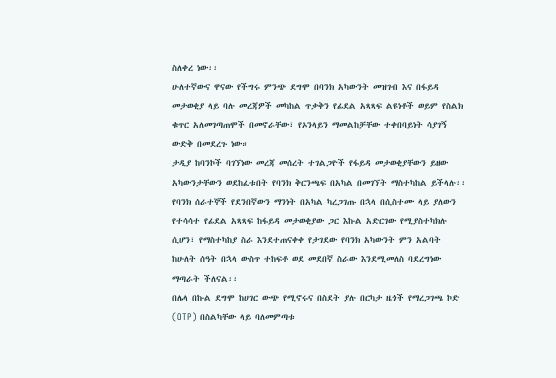ስለቀረ ነው፡፡
ሁለተኛውና ዋናው የችግሩ ምንጭ ደግሞ በባንክ አካውንት መዝገብ እና በፋይዳ መታወቂያ ላይ ባሉ መረጃዎች መካከል ጥቃቅን የፊደል አጻጻፍ ልዩነቶች ወይም የስልክ ቁጥር አለመገጣጠሞች በመኖራቸው፣ የኦንላይን ማመልከቻቸው ተቀበባይነት ሳያገኝ ውድቅ በመደረጉ ነው።
ታዲያ ከባንኮች ባገኘነው መረጃ መሰረት ተገልጋዮች የፋይዳ መታወቂያቸውን ይዘው አካውንታቸውን ወደከፈቱበት የባንክ ቅርንጫፍ በአካል በመገኘት ማስተካከል ይችላሉ፡፡ የባንክ ሰራተኞች የደንበኛውን ማንነት በአካል ካረጋገጡ በኋላ በሲስተሙ ላይ ያለውን የተሳሳተ የፊደል አጻጻፍ ከፋይዳ መታወቂያው ጋር እኩል አድርገው የሚያስተካክሉ ሲሆን፣ የማስተካከያ ስራ እንደተጠናቀቀ የታገደው የባንክ አካውንት ምን አልባት ከሁለት ሰዓት በኋላ ውስጥ ተከፍቶ ወደ መደበኛ ስራው እንደሚመለስ ባደረግነው ማጣራት ችለናል፡፡
በሌላ በኩል ደግሞ ከሀገር ውጭ የሚኖሩና በስደት ያሉ በርካታ ዜጎች የማረጋገጫ ኮድ (OTP) በስልካቸው ላይ ባለመምጣቱ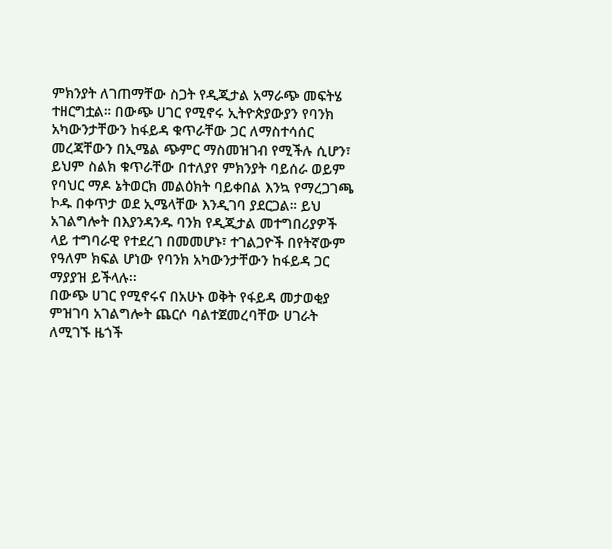ምክንያት ለገጠማቸው ስጋት የዲጂታል አማራጭ መፍትሄ ተዘርግቷል። በውጭ ሀገር የሚኖሩ ኢትዮጵያውያን የባንክ አካውንታቸውን ከፋይዳ ቁጥራቸው ጋር ለማስተሳሰር መረጃቸውን በኢሜል ጭምር ማስመዝገብ የሚችሉ ሲሆን፣ ይህም ስልክ ቁጥራቸው በተለያየ ምክንያት ባይሰራ ወይም የባህር ማዶ ኔትወርክ መልዕክት ባይቀበል እንኳ የማረጋገጫ ኮዱ በቀጥታ ወደ ኢሜላቸው እንዲገባ ያደርጋል። ይህ አገልግሎት በእያንዳንዱ ባንክ የዲጂታል መተግበሪያዎች ላይ ተግባራዊ የተደረገ በመመሆኑ፣ ተገልጋዮች በየትኛውም የዓለም ክፍል ሆነው የባንክ አካውንታቸውን ከፋይዳ ጋር ማያያዝ ይችላሉ፡፡
በውጭ ሀገር የሚኖሩና በአሁኑ ወቅት የፋይዳ መታወቂያ ምዝገባ አገልግሎት ጨርሶ ባልተጀመረባቸው ሀገራት ለሚገኙ ዜጎች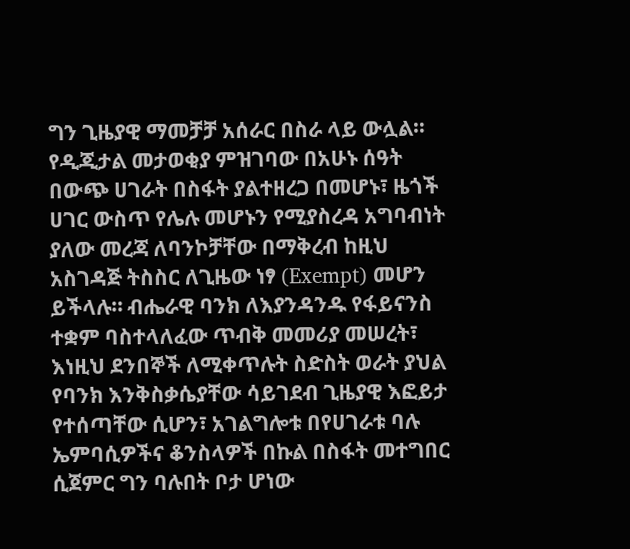ግን ጊዜያዊ ማመቻቻ አሰራር በስራ ላይ ውሏል። የዲጂታል መታወቂያ ምዝገባው በአሁኑ ሰዓት በውጭ ሀገራት በስፋት ያልተዘረጋ በመሆኑ፣ ዜጎች ሀገር ውስጥ የሌሉ መሆኑን የሚያስረዳ አግባብነት ያለው መረጃ ለባንኮቻቸው በማቅረብ ከዚህ አስገዳጅ ትስስር ለጊዜው ነፃ (Exempt) መሆን ይችላሉ። ብሔራዊ ባንክ ለእያንዳንዱ የፋይናንስ ተቋም ባስተላለፈው ጥብቅ መመሪያ መሠረት፣ እነዚህ ደንበኞች ለሚቀጥሉት ስድስት ወራት ያህል የባንክ እንቅስቃሴያቸው ሳይገደብ ጊዜያዊ እፎይታ የተሰጣቸው ሲሆን፣ አገልግሎቱ በየሀገራቱ ባሉ ኤምባሲዎችና ቆንስላዎች በኩል በስፋት መተግበር ሲጀምር ግን ባሉበት ቦታ ሆነው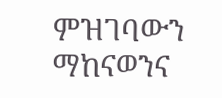ምዝገባውን ማከናወንና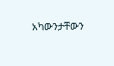አካውንታቸውን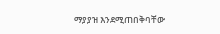ማያያዝ እንደሚጠበቅባቸው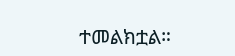ተመልክቷል።